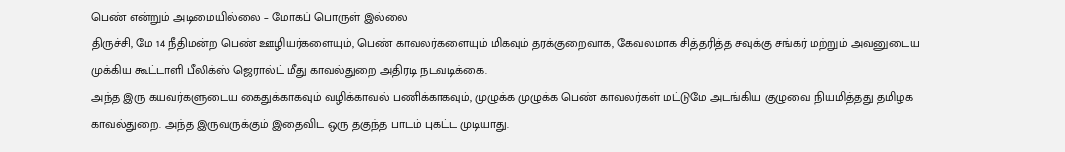பெண் என்றும் அடிமையில்லை – மோகப் பொருள் இல்லை
திருச்சி, மே 14 நீதிமன்ற பெண் ஊழியர்களையும், பெண் காவலர்களையும் மிகவும் தரக்குறைவாக, கேவலமாக சித்தரித்த சவுக்கு சங்கர் மற்றும் அவனுடைய முக்கிய கூட்டாளி பீலிக்ஸ் ஜெரால்ட் மீது காவல்துறை அதிரடி நடவடிக்கை.
அந்த இரு கயவர்களுடைய கைதுக்காகவும் வழிக்காவல் பணிக்காகவும், முழுக்க முழுக்க பெண் காவலர்கள் மட்டுமே அடங்கிய குழுவை நியமித்தது தமிழக காவல்துறை. அந்த இருவருக்கும் இதைவிட ஒரு தகுந்த பாடம் புகட்ட முடியாது.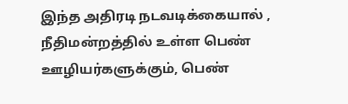இந்த அதிரடி நடவடிக்கையால் , நீதிமன்றத்தில் உள்ள பெண் ஊழியர்களுக்கும், பெண்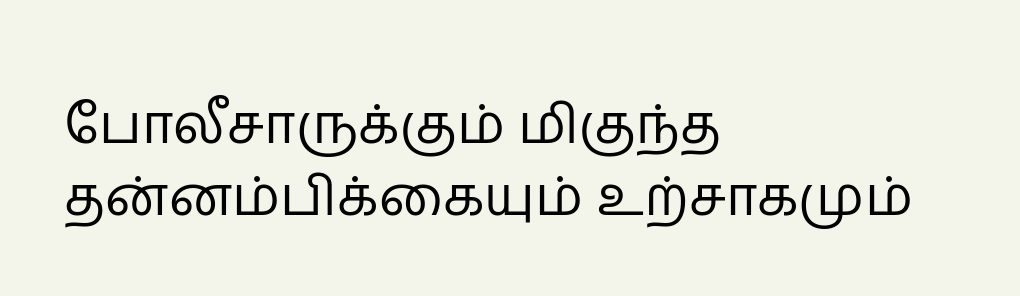போலீசாருக்கும் மிகுந்த தன்னம்பிக்கையும் உற்சாகமும்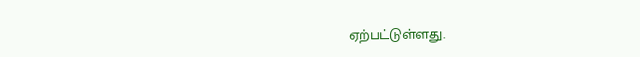ஏற்பட்டுள்ளது.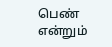பெண் என்றும்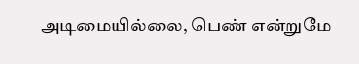அடிமையில்லை, பெண் என்றுமே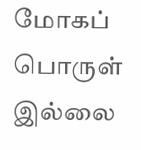மோகப் பொருள் இல்லை